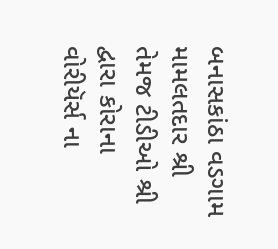બનાસકાંઠા વડગામ મામલતદાર શ્રી તેમજ ટીડીઓ શ્રી દ્વારા કોરાના વોરીયૅર્સ ના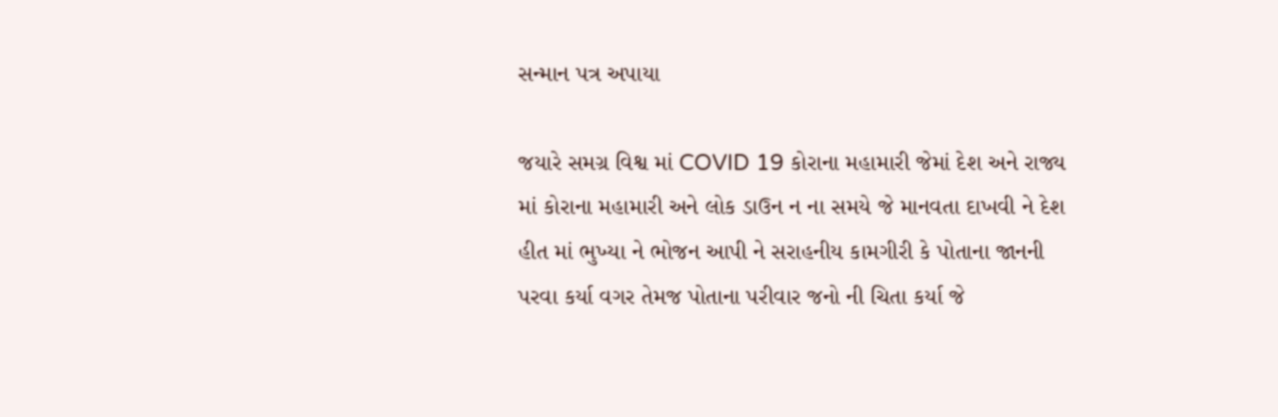સન્માન પત્ર અપાયા

જયારે સમગ્ર વિશ્વ માં COVID 19 કોરાના મહામારી જેમાં દેશ અને રાજ્ય માં કોરાના મહામારી અને લોક ડાઉન ન ના સમયે જે માનવતા દાખવી ને દેશ હીત માં ભુખ્યા ને ભોજન આપી ને સરાહનીય કામગીરી કે પોતાના જાનની પરવા કર્યા વગર તેમજ પોતાના પરીવાર જનો ની ચિતા કર્યા જે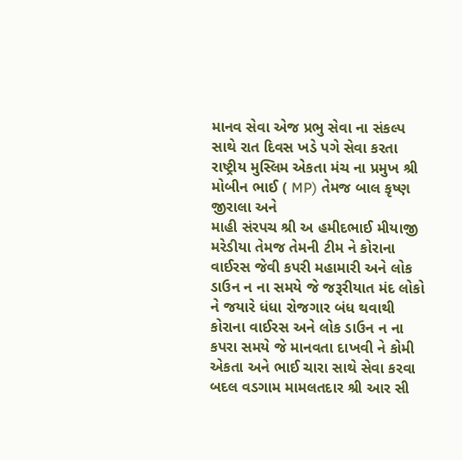માનવ સેવા એજ પ્રભુ સેવા ના સંકલ્પ સાથે રાત દિવસ ખડે પગે સેવા કરતા રાષ્ટ્રીય મુસ્લિમ એકતા મંચ ના પ્રમુખ શ્રી મોબીન ભાઈ ( MP) તેમજ બાલ કૃષ્ણ જીરાલા અને
માહી સંરપચ શ્રી અ હમીદભાઈ મીયાજી મરેડીયા તેમજ તેમની ટીમ ને કોરાના વાઈરસ જેવી કપરી મહામારી અને લોક ડાઉન ન ના સમયે જે જરૂરીયાત મંદ લોકો ને જયારે ધંધા રોજગાર બંધ થવાથી કોરાના વાઈરસ અને લોક ડાઉન ન ના કપરા સમયે જે માનવતા દાખવી ને કોમી એકતા અને ભાઈ ચારા સાથે સેવા કરવા બદલ વડગામ મામલતદાર શ્રી આર સી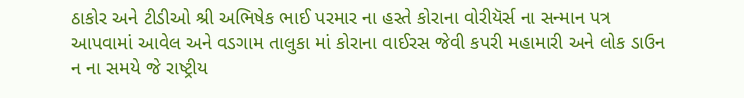ઠાકોર અને ટીડીઓ શ્રી અભિષેક ભાઈ પરમાર ના હસ્તે કોરાના વોરીયૅર્સ ના સન્માન પત્ર આપવામાં આવેલ અને વડગામ તાલુકા માં કોરાના વાઈરસ જેવી કપરી મહામારી અને લોક ડાઉન ન ના સમયે જે રાષ્ટ્રીય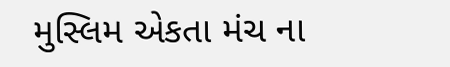મુસ્લિમ એકતા મંચ ના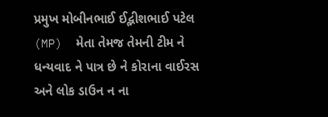પ્રમુખ મોબીનભાઈ ઈદ્ભીશભાઈ પટેલ (MP)  મેતા તેમજ તેમની ટીમ ને ધન્યવાદ ને પાત્ર છે ને કોરાના વાઈરસ અને લોક ડાઉન ન ના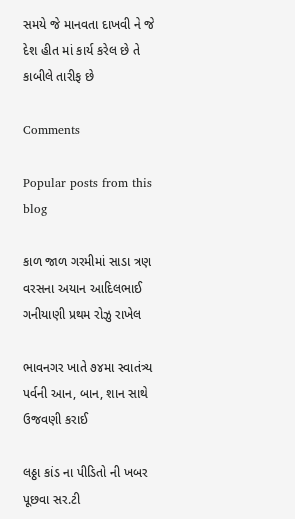સમયે જે માનવતા દાખવી ને જે દેશ હીત માં કાર્ય કરેલ છે તે કાબીલે તારીફ છે

Comments

Popular posts from this blog

કાળ જાળ ગરમીમાં સાડા ત્રણ વરસના અયાન આદિલભાઈ ગનીયાણી પ્રથમ રોઝુ રાખેલ

ભાવનગર ખાતે ૭૪મા સ્વાતંત્ર્ય પર્વની આન, બાન, શાન સાથે ઉજવણી કરાઈ

લઠ્ઠા કાંડ ના પીડિતો ની ખબર પૂછવા સર.ટી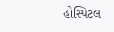હોસ્પિટલ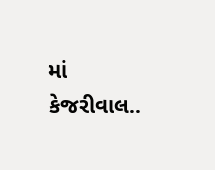માં કેજરીવાલ..